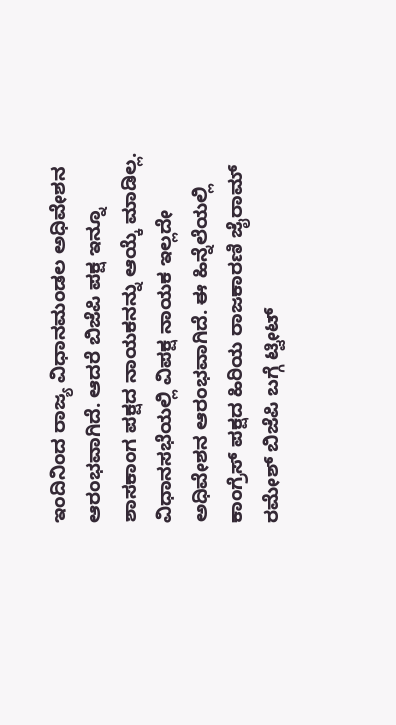ಇಂದಿನಿಂದ ರಾಜ್ಯ ವಿಧಾನಮಂಡಲ ಅಧಿವೇಶನ ಆರಂಭವಾಗಿದೆ. ಆದರೆ ಬಿಜೆಪಿ ಪಕ್ಷ ಇನ್ನೂ ಶಾಸಕಾಂಗ ಪಕ್ಷದ ನಾಯಕನನ್ನು ಆಯ್ಕೆ ಮಾಡಿಲ್ಲ. ವಿಧಾನಸಭೆಯಲ್ಲಿ ವಿಪಕ್ಷ ನಾಯಕ ಇಲ್ಲದೇ ಅಧಿವೇಶನ ಆರಂಭವಾಗಿದೆ. ಈ ಹಿನ್ನೆಲೆಯಲ್ಲಿ ಕಾಂಗ್ರೆಸ್ ಪಕ್ಷದ ಹಿರಿಯ ರಾಜಕಾರಣಿ ಜೈರಾಮ್ ರಮೇಶ್ ಬಿಜೆಪಿ ಬಗ್ಗೆ ಟ್ವೀಟ್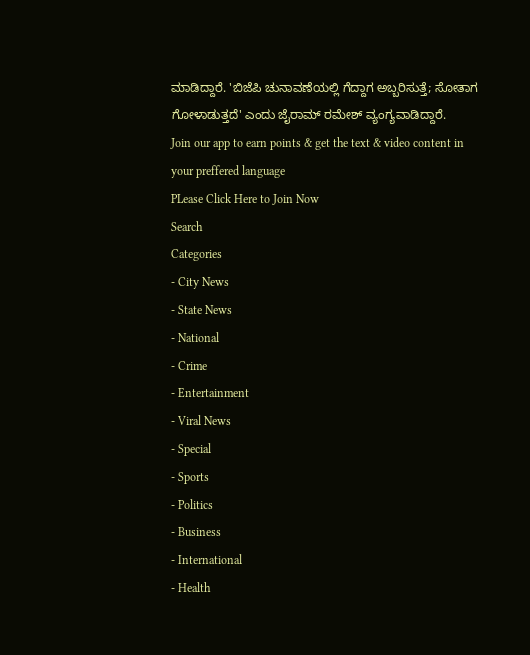ಮಾಡಿದ್ದಾರೆ. 'ಬಿಜೆಪಿ ಚುನಾವಣೆಯಲ್ಲಿ ಗೆದ್ದಾಗ ಅಬ್ಬರಿಸುತ್ತೆ; ಸೋತಾಗ ಗೋಳಾಡುತ್ತದೆ' ಎಂದು ಜೈರಾಮ್ ರಮೇಶ್ ವ್ಯಂಗ್ಯವಾಡಿದ್ದಾರೆ.
Join our app to earn points & get the text & video content in your preffered language
PLease Click Here to Join Now
Search
Categories
- City News
- State News
- National
- Crime
- Entertainment
- Viral News
- Special
- Sports
- Politics
- Business
- International
- Health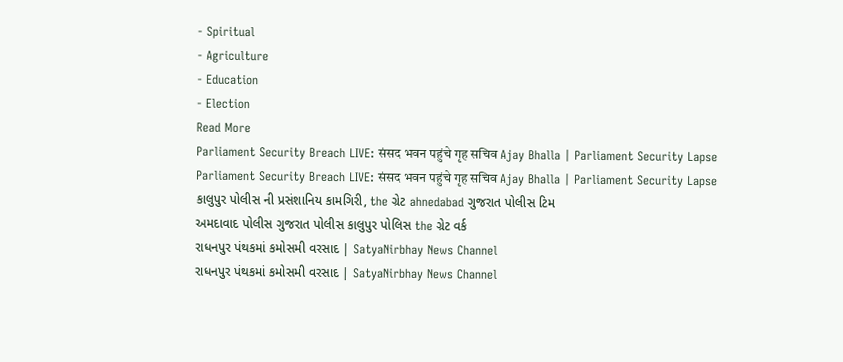- Spiritual
- Agriculture
- Education
- Election
Read More
Parliament Security Breach LIVE: संसद भवन पहुंचे गृह सचिव Ajay Bhalla | Parliament Security Lapse
Parliament Security Breach LIVE: संसद भवन पहुंचे गृह सचिव Ajay Bhalla | Parliament Security Lapse
કાલુપુર પોલીસ ની પ્રસંશાનિય કામગિરી, the ગ્રેટ ahnedabad ગુજરાત પોલીસ ટિમ
અમદાવાદ પોલીસ ગુજરાત પોલીસ કાલુપુર પોલિસ the ગ્રેટ વર્ક
રાધનપુર પંથકમાં કમોસમી વરસાદ | SatyaNirbhay News Channel
રાધનપુર પંથકમાં કમોસમી વરસાદ | SatyaNirbhay News Channel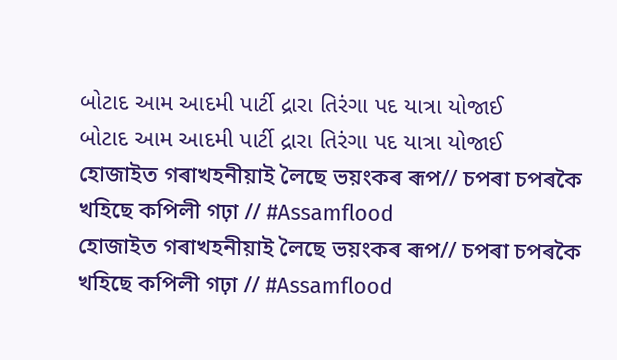બોટાદ આમ આદમી પાર્ટી દ્રારા તિરંગા પદ યાત્રા યોજાઈ
બોટાદ આમ આદમી પાર્ટી દ્રારા તિરંગા પદ યાત્રા યોજાઈ
হোজাইত গৰাখহনীয়াই লৈছে ভয়ংকৰ ৰূপ// চপৰা চপৰকৈ খহিছে কপিলী গঢ়া // #Assamflood
হোজাইত গৰাখহনীয়াই লৈছে ভয়ংকৰ ৰূপ// চপৰা চপৰকৈ খহিছে কপিলী গঢ়া // #Assamflood